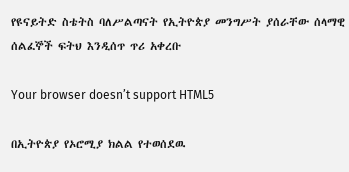የዩናይትድ ስቴትስ ባለሥልጣናት የኢትዮጵያ መንግሥት ያሰራቸው ሰላማዊ ሰልፈኞች ፍትህ እንዲሰጥ ጥሪ አቀረቡ

Your browser doesn’t support HTML5

በኢትዮጵያ የኦሮሚያ ክልል የተወሰደዉ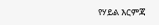የሃይል እርምጃ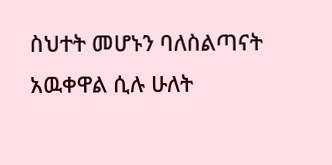ስህተት መሆኑን ባለስልጣናት አዉቀዋል ሲሉ ሁለት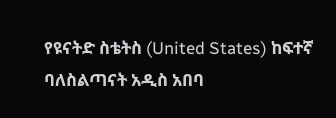የዩናትድ ስቴትስ (United States) ከፍተኛ ባለስልጣናት አዲስ አበባ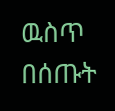ዉስጥ በሰጡት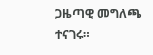ጋዜጣዊ መግለጫ ተናገሩ።